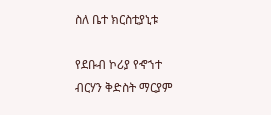ስለ ቤተ ክርስቲያኒቱ

የደቡብ ኮሪያ የኆኀተ ብርሃን ቅድስት ማርያም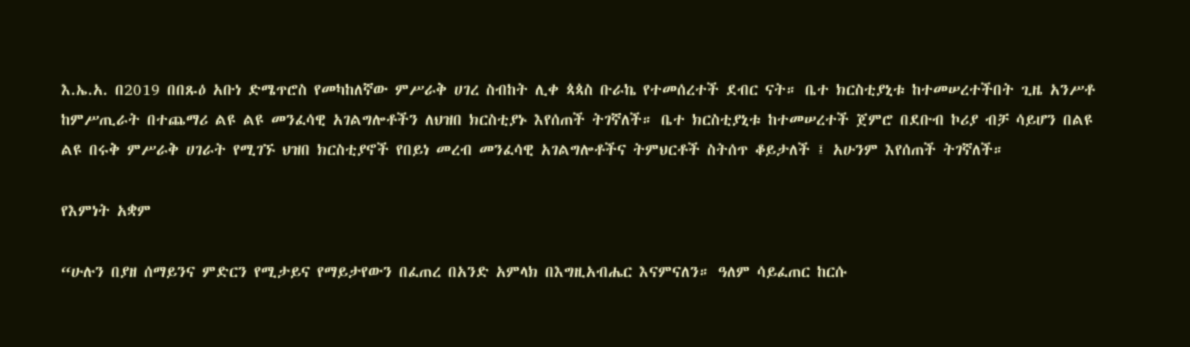እ.ኤ.አ. በ2019 በበጹዕ አቡነ ድሜጥሮስ የመካከለኛው ምሥራቅ ሀገረ ስብከት ሊቀ ጳጳስ ቡራኬ የተመሰረተች ደብር ናት። ቤተ ክርስቲያኒቱ ከተመሠረተችበት ጊዜ አንሥቶ ከምሥጢራት በተጨማሪ ልዩ ልዩ መንፈሳዊ አገልግሎቶችን ለህዝበ ክርስቲያኑ እየሰጠች ትገኛለች። ቤተ ክርስቲያኒቱ ከተመሠረተች ጀምሮ በደቡብ ኮሪያ ብቻ ሳይሆን በልዩ ልዩ በሩቅ ምሥራቅ ሀገራት የሚገኙ ህዝበ ክርስቲያኖች የበይነ መረብ መንፈሳዊ አገልግሎቶችና ትምህርቶች ስትሰጥ ቆይታለች ፤ አሁንም እየሰጠች ትገኛለች።

የእምነት አቋም

“ሁሉን በያዘ ሰማይንና ምድርን የሚታይና የማይታየውን በፈጠረ በአንድ አምላክ በእግዚአብሔር እናምናለን። ዓለም ሳይፈጠር ከርሱ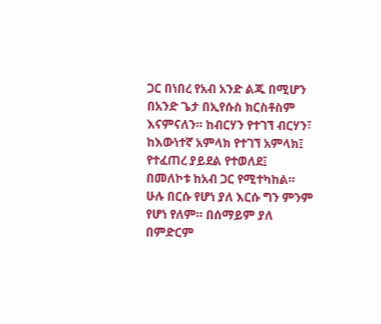ጋር በነበረ የአብ አንድ ልጁ በሚሆን በአንድ ጌታ በኢየሱስ ክርስቶስም እናምናለን። ከብርሃን የተገኘ ብርሃን፣ ከእውነተኛ አምላክ የተገኘ አምላክ፤ የተፈጠረ ያይደል የተወለደ፤ በመለኮቱ ከአብ ጋር የሚተካከል። ሁሉ በርሱ የሆነ ያለ እርሱ ግን ምንም የሆነ የለም። በሰማይም ያለ በምድርም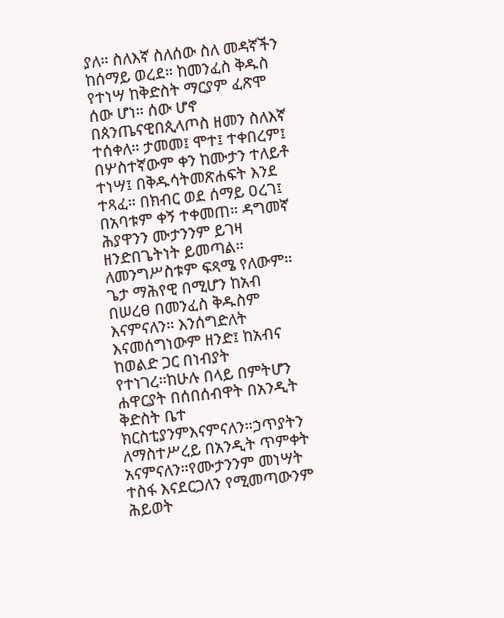ያለ። ስለእኛ ስለሰው ስለ መዳኛችን ከሰማይ ወረደ። ከመንፈስ ቅዱስ የተነሣ ከቅድስት ማርያም ፈጽሞ ሰው ሆነ። ሰው ሆኖ በጰንጤናዊበጲላጦስ ዘመን ስለእኛ ተሰቀለ። ታመመ፤ ሞተ፤ ተቀበረም፤ በሦስተኛውም ቀን ከሙታን ተለይቶ ተነሣ፤ በቅዱሳትመጽሐፍት እንደ ተጻፈ። በክብር ወደ ሰማይ ዐረገ፤ በአባቱም ቀኝ ተቀመጠ። ዳግመኛ ሕያዋንን ሙታንንም ይገዛ ዘንድበጌትነት ይመጣል። ለመንግሥስቱም ፍጻሜ የለውም። ጌታ ማሕየዊ በሚሆን ከአብ በሠረፀ በመንፈስ ቅዱስም እናምናለን። እንሰግድለት እናመሰግነውም ዘንድ፤ ከአብና ከወልድ ጋር በነብያት የተነገረ።ከሁሉ በላይ በምትሆን ሐዋርያት በሰበሰብዋት በአንዲት ቅድስት ቤተ ክርስቲያንምእናምናለን።ኃጥያትን ለማስተሥረይ በአንዲት ጥምቀት አናምናለን።የሙታንንም መነሣት ተስፋ እናደርጋለን የሚመጣውንም ሕይወት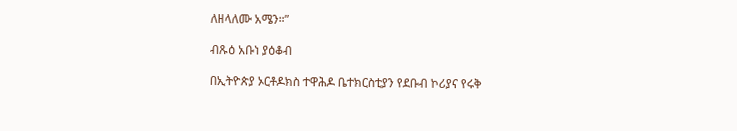ለዘላለሙ አሜን።”

ብጹዕ አቡነ ያዕቆብ

በኢትዮጵያ ኦርቶዶክስ ተዋሕዶ ቤተክርስቲያን የደቡብ ኮሪያና የሩቅ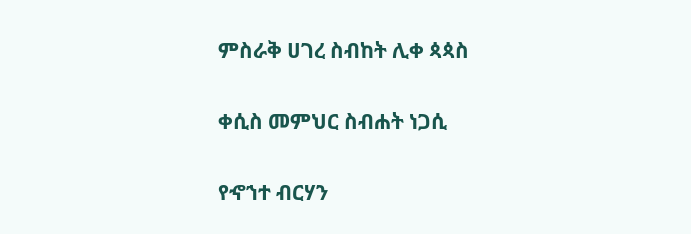ምስራቅ ሀገረ ስብከት ሊቀ ጳጳስ

ቀሲስ መምህር ስብሐት ነጋሲ

የኆኀተ ብርሃን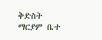ቅድስት ማርያም ቤተ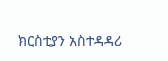ክርስቲያን አስተዳዳሪ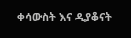ቀሳውስት እና ዲያቆናት